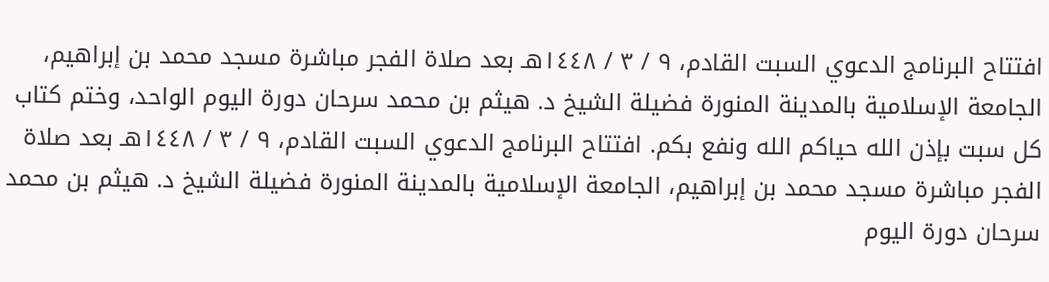افتتاح البرنامج الدعوي السبت القادم، ٩ / ٣ / ١٤٤٨هـ بعد صلاة الفجر مباشرة مسجد محمد بن إبراهيم، الجامعة الإسلامية بالمدينة المنورة فضيلة الشيخ د. هيثم بن محمد سرحان دورة اليوم الواحد، وختم كتاب كل سبت بإذن الله حياكم الله ونفع بكم. افتتاح البرنامج الدعوي السبت القادم، ٩ / ٣ / ١٤٤٨هـ بعد صلاة الفجر مباشرة مسجد محمد بن إبراهيم، الجامعة الإسلامية بالمدينة المنورة فضيلة الشيخ د. هيثم بن محمد سرحان دورة اليوم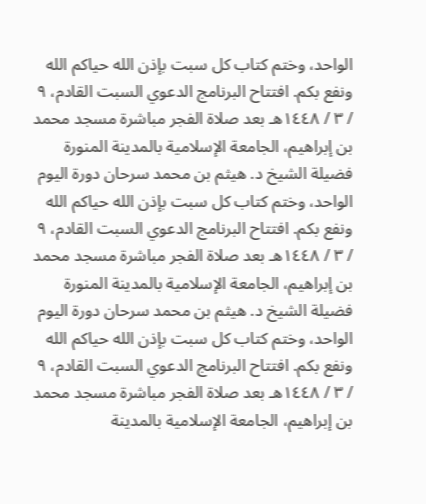الواحد، وختم كتاب كل سبت بإذن الله حياكم الله ونفع بكم. افتتاح البرنامج الدعوي السبت القادم، ٩ / ٣ / ١٤٤٨هـ بعد صلاة الفجر مباشرة مسجد محمد بن إبراهيم، الجامعة الإسلامية بالمدينة المنورة فضيلة الشيخ د. هيثم بن محمد سرحان دورة اليوم الواحد، وختم كتاب كل سبت بإذن الله حياكم الله ونفع بكم. افتتاح البرنامج الدعوي السبت القادم، ٩ / ٣ / ١٤٤٨هـ بعد صلاة الفجر مباشرة مسجد محمد بن إبراهيم، الجامعة الإسلامية بالمدينة المنورة فضيلة الشيخ د. هيثم بن محمد سرحان دورة اليوم الواحد، وختم كتاب كل سبت بإذن الله حياكم الله ونفع بكم. افتتاح البرنامج الدعوي السبت القادم، ٩ / ٣ / ١٤٤٨هـ بعد صلاة الفجر مباشرة مسجد محمد بن إبراهيم، الجامعة الإسلامية بالمدينة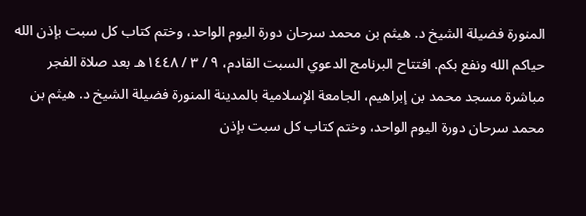المنورة فضيلة الشيخ د. هيثم بن محمد سرحان دورة اليوم الواحد، وختم كتاب كل سبت بإذن الله حياكم الله ونفع بكم. افتتاح البرنامج الدعوي السبت القادم، ٩ / ٣ / ١٤٤٨هـ بعد صلاة الفجر مباشرة مسجد محمد بن إبراهيم، الجامعة الإسلامية بالمدينة المنورة فضيلة الشيخ د. هيثم بن محمد سرحان دورة اليوم الواحد، وختم كتاب كل سبت بإذن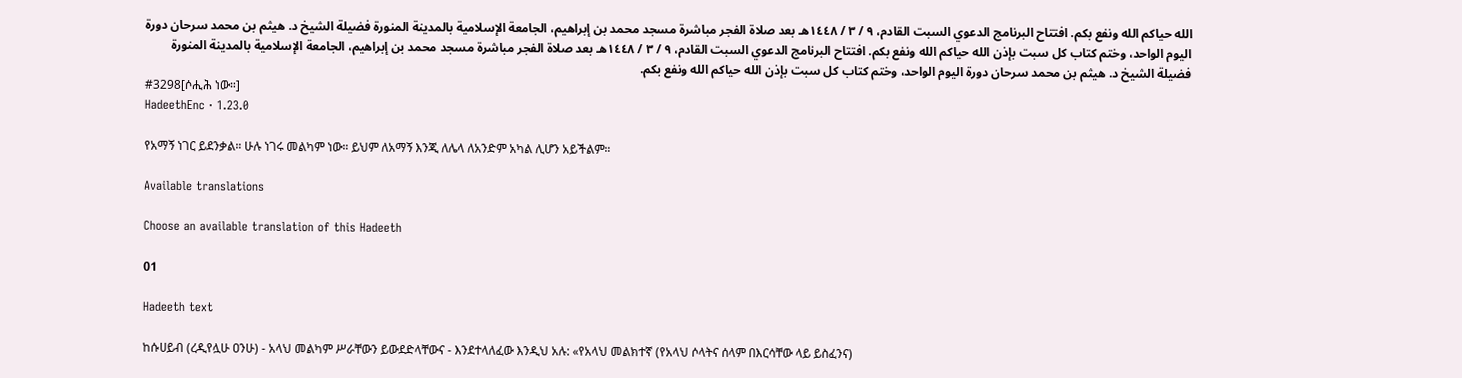الله حياكم الله ونفع بكم. افتتاح البرنامج الدعوي السبت القادم، ٩ / ٣ / ١٤٤٨هـ بعد صلاة الفجر مباشرة مسجد محمد بن إبراهيم، الجامعة الإسلامية بالمدينة المنورة فضيلة الشيخ د. هيثم بن محمد سرحان دورة اليوم الواحد، وختم كتاب كل سبت بإذن الله حياكم الله ونفع بكم. افتتاح البرنامج الدعوي السبت القادم، ٩ / ٣ / ١٤٤٨هـ بعد صلاة الفجر مباشرة مسجد محمد بن إبراهيم، الجامعة الإسلامية بالمدينة المنورة فضيلة الشيخ د. هيثم بن محمد سرحان دورة اليوم الواحد، وختم كتاب كل سبت بإذن الله حياكم الله ونفع بكم.
#3298[ሶሒሕ ነው።]
HadeethEnc · 1.23.0

የአማኝ ነገር ይደንቃል። ሁሉ ነገሩ መልካም ነው። ይህም ለአማኝ እንጂ ለሌላ ለአንድም አካል ሊሆን አይችልም።

Available translations

Choose an available translation of this Hadeeth

01

Hadeeth text

ከሱሀይብ (ረዲየሏሁ ዐንሁ) - አላህ መልካም ሥራቸውን ይውደድላቸውና - እንደተላለፈው እንዲህ አሉ: «የአላህ መልክተኛ (የአላህ ሶላትና ሰላም በእርሳቸው ላይ ይስፈንና)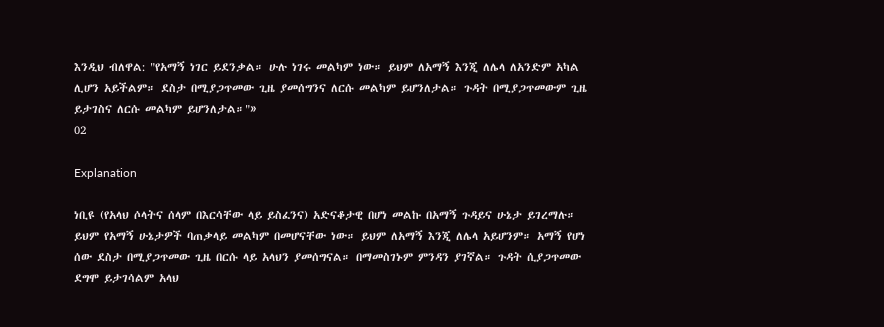እንዲህ ብለዋል: "የአማኝ ነገር ይደንቃል። ሁሉ ነገሩ መልካም ነው። ይህም ለአማኝ እንጂ ለሌላ ለአንድም አካል ሊሆን አይችልም። ደስታ በሚያጋጥመው ጊዜ ያመሰግንና ለርሱ መልካም ይሆንለታል። ጉዳት በሚያጋጥመውም ጊዜ ይታገስና ለርሱ መልካም ይሆንለታል።"»
02

Explanation

ነቢዩ (የአላህ ሶላትና ሰላም በእርሳቸው ላይ ይስፈንና) አድናቆታዊ በሆነ መልኩ በአማኝ ጉዳይና ሁኔታ ይገረማሉ። ይህም የአማኝ ሁኔታዎች ባጠቃላይ መልካም በመሆናቸው ነው። ይህም ለአማኝ እንጂ ለሌላ አይሆንም። አማኝ የሆነ ሰው ደስታ በሚያጋጥመው ጊዜ በርሱ ላይ አላህን ያመሰግናል። በማመስገኑም ምንዳን ያገኛል። ጉዳት ሲያጋጥመው ደግሞ ይታገሳልም አላህ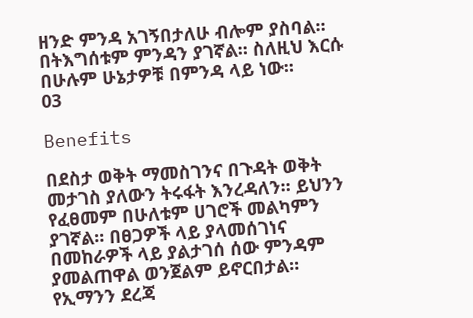ዘንድ ምንዳ አገኝበታለሁ ብሎም ያስባል። በትእግሰቱም ምንዳን ያገኛል። ስለዚህ እርሱ በሁሉም ሁኔታዎቹ በምንዳ ላይ ነው።
03

Benefits

በደስታ ወቅት ማመስገንና በጉዳት ወቅት መታገስ ያለውን ትሩፋት እንረዳለን። ይህንን የፈፀመም በሁለቱም ሀገሮች መልካምን ያገኛል። በፀጋዎች ላይ ያላመሰገነና በመከራዎች ላይ ያልታገሰ ሰው ምንዳም ያመልጠዋል ወንጀልም ይኖርበታል።
የኢማንን ደረጃ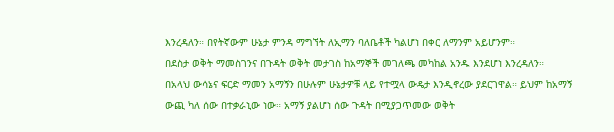እንረዳለን። በየትኛውም ሁኔታ ምንዳ ማግኘት ለኢማን ባለቤቶች ካልሆነ በቀር ለማንም አይሆንም።
በደስታ ወቅት ማመስገንና በጉዳት ወቅት መታገስ ከአማኞች መገለጫ መካከል አንዱ እንደሆነ እንረዳለን።
በአላህ ውሳኔና ፍርድ ማመን አማኝን በሁሉም ሁኔታዎቹ ላይ የተሟላ ውዴታ እንዲኖረው ያደርገዋል። ይህም ከአማኝ ውጪ ካለ ሰው በተቃራኒው ነው። አማኝ ያልሆነ ሰው ጉዳት በሚያጋጥመው ወቅት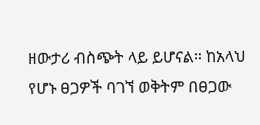ዘውታሪ ብስጭት ላይ ይሆናል። ከአላህ የሆኑ ፀጋዎች ባገኘ ወቅትም በፀጋው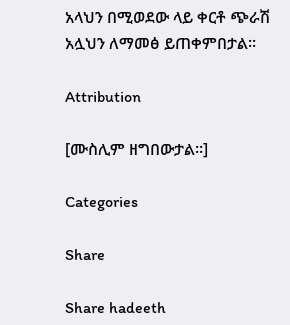አላህን በሚወደው ላይ ቀርቶ ጭራሽ አሏህን ለማመፅ ይጠቀምበታል።

Attribution

[ሙስሊም ዘግበውታል።]

Categories

Share

Share hadeeth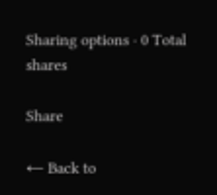Sharing options · 0 Total shares

Share

← Back to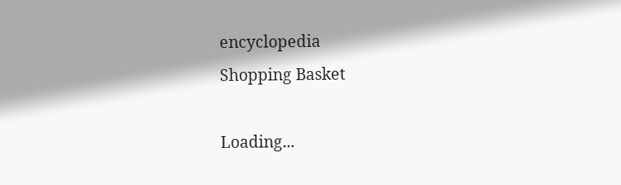encyclopedia
Shopping Basket

Loading...